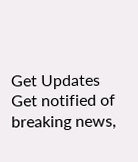Get Updates
Get notified of breaking news,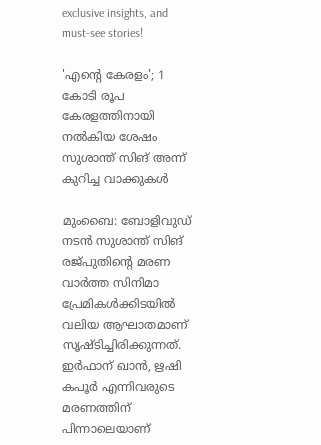exclusive insights, and must-see stories!

'എന്‍റെ കേരളം'; 1 കോടി രൂപ കേരളത്തിനായി നല്‍കിയ ശേഷം സുശാന്ത് സിങ് അന്ന് കുറിച്ച വാക്കുകള്‍

മുംബൈ: ബോളിവുഡ് നടന്‍ സുശാന്ത് സിങ് രജ്പുതിന്‍റെ മരണ വാര്‍ത്ത സിനിമാ പ്രേമികള്‍ക്കിടയില്‍ വലിയ ആഘാതമാണ് സൃഷ്ടിച്ചിരിക്കുന്നത്. ഇര്‍ഫാന‍് ഖാന്‍, ഋഷി കപൂര്‍ എന്നിവരുടെ മരണത്തിന് പിന്നാലെയാണ്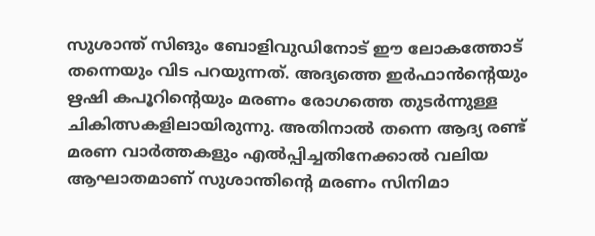സുശാന്ത് സിങും ബോളിവുഡിനോട് ഈ ലോകത്തോട് തന്നെയും വിട പറയുന്നത്. അദ്യത്തെ ഇര്‍ഫാന്‍ന്‍റെയും ഋഷി കപൂറിന്‍റെയും മരണം രോഗത്തെ തുടര്‍ന്നുള്ള ചികിത്സകളിലായിരുന്നു. അതിനാല്‍ തന്നെ ആദ്യ രണ്ട് മരണ വാര്‍ത്തകളും എല്‍പ്പിച്ചതിനേക്കാല്‍ വലിയ ആഘാതമാണ് സുശാന്തിന്‍റെ മരണം സിനിമാ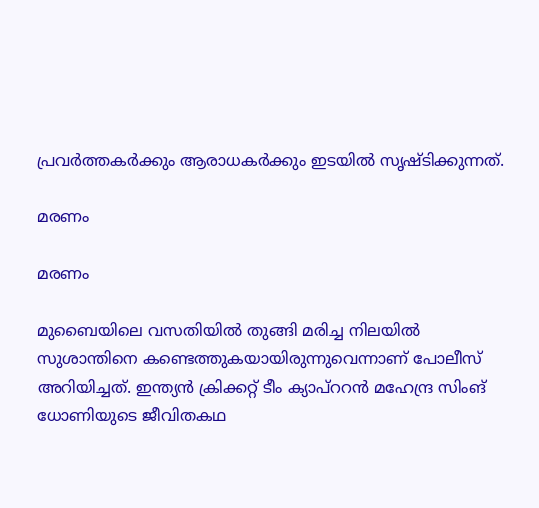പ്രവര്‍ത്തകര്‍ക്കും ആരാധകര്‍ക്കും ഇടയില്‍ സൃഷ്ടിക്കുന്നത്.

മരണം

മരണം

മുബൈയിലെ വസതിയില്‍ തുങ്ങി മരിച്ച നിലയില്‍ സുശാന്തിനെ കണ്ടെത്തുകയായിരുന്നുവെന്നാണ് പോലീസ് അറിയിച്ചത്. ഇന്ത്യന്‍ ക്രിക്കറ്റ് ടീം ക്യാപ്ററന്‍ മഹേന്ദ്ര സിംങ് ധോണിയുടെ ജീവിതകഥ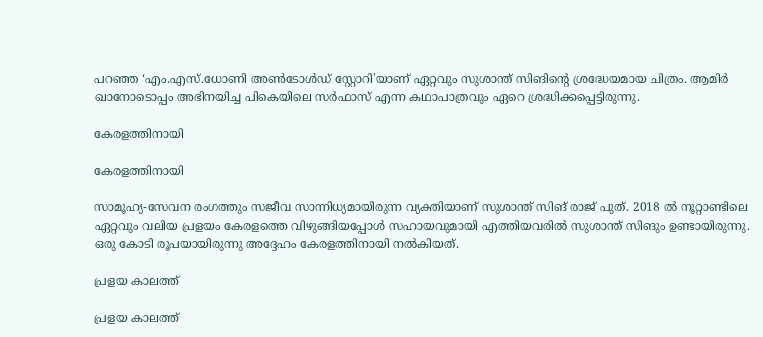പറഞ്ഞ ‘എം.എസ്.ധോണി അൺടോൾഡ് സ്റ്റോറി'യാണ് ഏറ്റവും സുശാന്ത് സിങിന്‍റെ ശ്രദ്ധേയമായ ചിത്രം. ആമിര്‍ ഖാനോടൊപ്പം അഭിനയിച്ച പികെയിലെ സര്‍ഫാസ് എന്ന കഥാപാത്രവും ഏറെ ശ്രദ്ധിക്കപ്പെട്ടിരുന്നു.

കേരളത്തിനായി

കേരളത്തിനായി

സാമൂഹ്യ-സേവന രംഗത്തും സജീവ സാന്നിധ്യമായിരുന്ന വ്യക്തിയാണ് സുശാന്ത് സിങ് രാജ് പുത്. 2018 ല്‍ നൂറ്റാണ്ടിലെ ഏറ്റവും വലിയ പ്രളയം കേരളത്തെ വിഴുങ്ങിയപ്പോള്‍ സഹായവുമായി എത്തിയവരില്‍ സുശാന്ത് സിങും ഉണ്ടായിരുന്നു. ഒരു കോടി രൂപയായിരുന്നു അദ്ദേഹം കേരളത്തിനായി നല്‍കിയത്.

പ്രളയ കാലത്ത്

പ്രളയ കാലത്ത്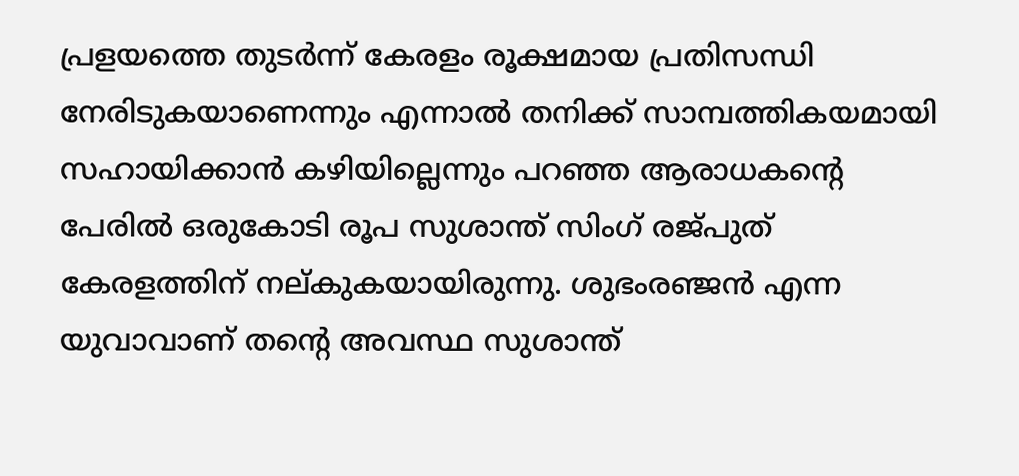പ്രളയത്തെ തുടര്‍ന്ന് കേരളം രൂക്ഷമായ പ്രതിസന്ധി നേരിടുകയാണെന്നും എന്നാല്‍ തനിക്ക് സാമ്പത്തികയമായി സഹായിക്കാന്‍ കഴിയില്ലെന്നും പറഞ്ഞ ആരാധകന്റെ പേരില്‍ ഒരുകോടി രൂപ സുശാന്ത് സിംഗ് രജ്പുത് കേരളത്തിന് നല്കുകയായിരുന്നു. ശുഭംരഞ്ജന്‍ എന്ന യുവാവാണ് തന്റെ അവസ്ഥ സുശാന്ത്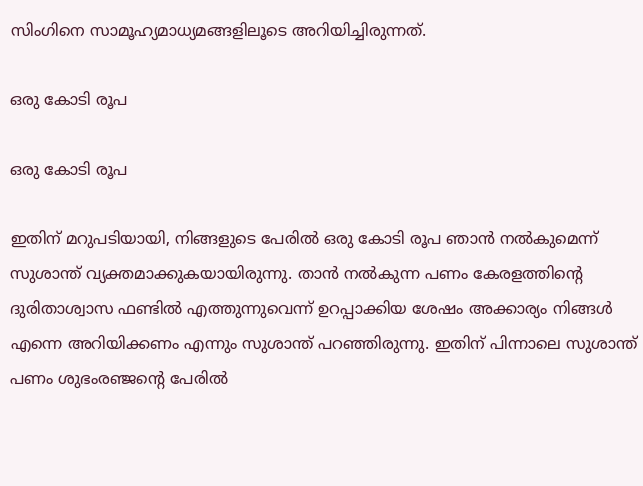സിംഗിനെ സാമൂഹ്യമാധ്യമങ്ങളിലൂടെ അറിയിച്ചിരുന്നത്.

ഒരു കോടി രൂപ

ഒരു കോടി രൂപ

ഇതിന് മറുപടിയായി, നിങ്ങളുടെ പേരില്‍ ഒരു കോടി രൂപ ഞാന്‍ നല്‍കുമെന്ന് സുശാന്ത് വ്യക്തമാക്കുകയായിരുന്നു. താന്‍ നല്‍കുന്ന പണം കേരളത്തിന്‍റെ ദുരിതാശ്വാസ ഫണ്ടില്‍ എത്തുന്നുവെന്ന് ഉറപ്പാക്കിയ ശേഷം അക്കാര്യം നിങ്ങള്‍ എന്നെ അറിയിക്കണം എന്നും സുശാന്ത് പറഞ്ഞിരുന്നു. ഇതിന് പിന്നാലെ സുശാന്ത് പണം ശുഭംരഞ്ജന്റെ പേരില്‍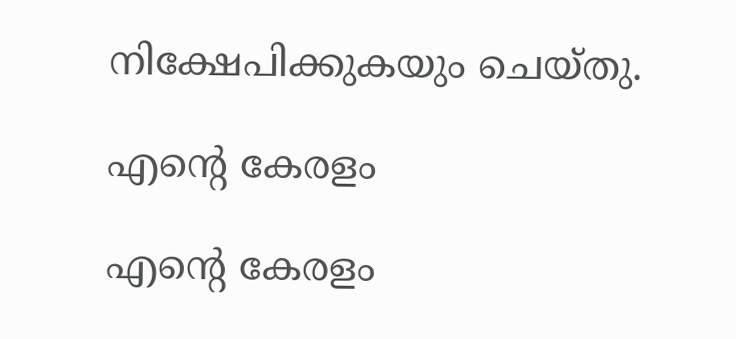നിക്ഷേപിക്കുകയും ചെയ്തു.

എന്റെ കേരളം

എന്റെ കേരളം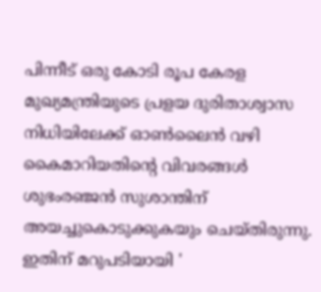പിന്നീട് ഒരു കോടി രൂപ കേരള മുഖ്യമന്ത്രിയുടെ പ്രളയ ദുരിതാശ്വാസ നിധിയിലേക്ക് ഓണ്‍ലൈന്‍ വഴി കൈമാറിയതിന്‍റെ വിവരങ്ങള്‍ ശുഭംരഞ്ജന്‍ സുശാന്തിന് അയച്ചുകൊടുക്കുകയും ചെയ്തിരുന്നു. ഇതിന് മറുപടിയായി '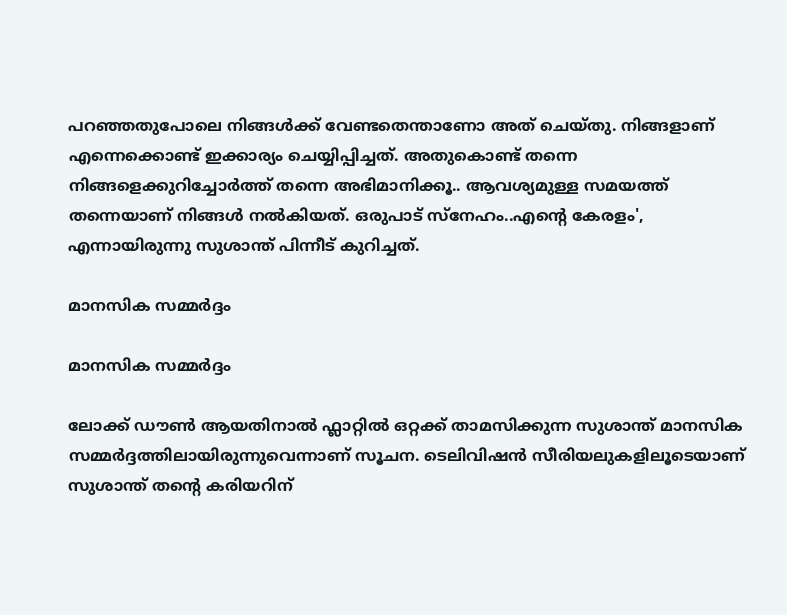പറഞ്ഞതുപോലെ നിങ്ങള്‍ക്ക് വേണ്ടതെന്താണോ അത് ചെയ്തു. നിങ്ങളാണ് എന്നെക്കൊണ്ട് ഇക്കാര്യം ചെയ്യിപ്പിച്ചത്. അതുകൊണ്ട് തന്നെ നിങ്ങളെക്കുറിച്ചോര്‍ത്ത് തന്നെ അഭിമാനിക്കൂ.. ആവശ്യമുള്ള സമയത്ത് തന്നെയാണ് നിങ്ങള്‍ നല്‍കിയത്. ഒരുപാട് സ്നേഹം..എന്റെ കേരളം', എന്നായിരുന്നു സുശാന്ത് പിന്നീട് കുറിച്ചത്.

മാനസിക സമ്മര്‍ദ്ദം

മാനസിക സമ്മര്‍ദ്ദം

ലോക്ക് ഡൗണ്‍ ആയതിനാല്‍ ഫ്ലാറ്റില്‍ ഒറ്റക്ക് താമസിക്കുന്ന സുശാന്ത് മാനസിക സമ്മര്‍ദ്ദത്തിലായിരുന്നുവെന്നാണ് സൂചന. ടെലിവിഷന്‍ സീരിയലുകളിലൂടെയാണ് സുശാന്ത് തന്റെ കരിയറിന്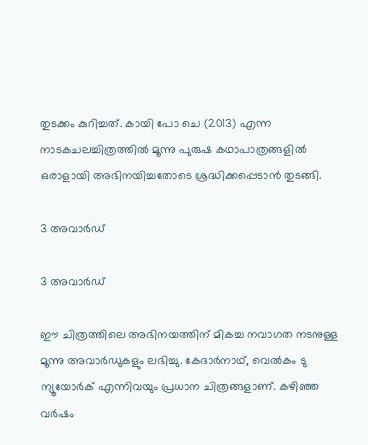തുടക്കം കുറിച്ചത്. കായി പോ ചെ (2013) എന്ന നാടകചലച്ചിത്രത്തില്‍ മൂന്നു പുരുഷ കഥാപാത്രങ്ങളില്‍ ഒരാളായി അഭിനയിച്ചതോടെ ശ്രദ്ധിക്കപ്പെടാന്‍ തുടങ്ങി.

3 അവാര്‍ഡ്

3 അവാര്‍ഡ്

ഈ ചിത്രത്തിലെ അഭിനയത്തിന് മികച്ച നവാഗത നടനുള്ള മൂന്നു അവാര്‍ഡുകളും ലഭിച്ചു. കേദാർനാഥ്, വെൽകം ടു ന്യൂയോർക് എന്നിവയും പ്രധാന ചിത്രങ്ങളാണ്. കഴിഞ്ഞ വര്‍ഷം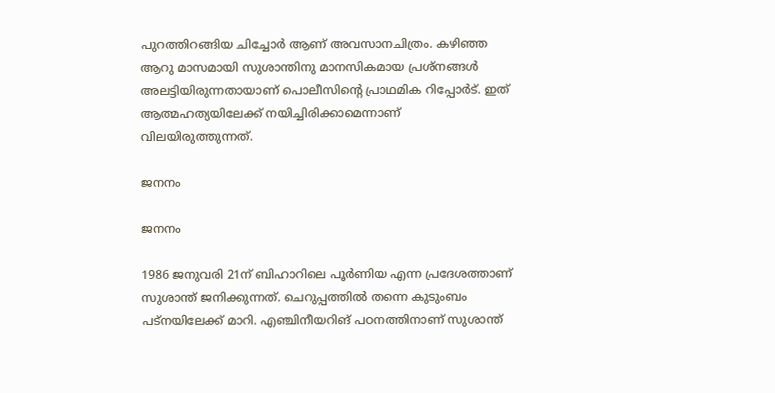പുറത്തിറങ്ങിയ ചിച്ചോര്‍ ആണ് അവസാനചിത്രം. കഴിഞ്ഞ ആറു മാസമായി സുശാന്തിനു മാനസികമായ പ്രശ്നങ്ങൾ അലട്ടിയിരുന്നതായാണ് പൊലീസിന്റെ പ്രാഥമിക റിപ്പോർട്. ഇത് ആത്മഹത്യയിലേക്ക് നയിച്ചിരിക്കാമെന്നാണ് വിലയിരുത്തുന്നത്.

ജനനം

ജനനം

1986 ജനുവരി 21ന് ബിഹാറിലെ പൂര്‍ണിയ എന്ന പ്രദേശത്താണ് സുശാന്ത് ജനിക്കുന്നത്. ചെറുപ്പത്തില്‍ തന്നെ കുടുംബം പട്നയിലേക്ക് മാറി. എഞ്ചിനീയറിങ് പഠനത്തിനാണ് സുശാന്ത്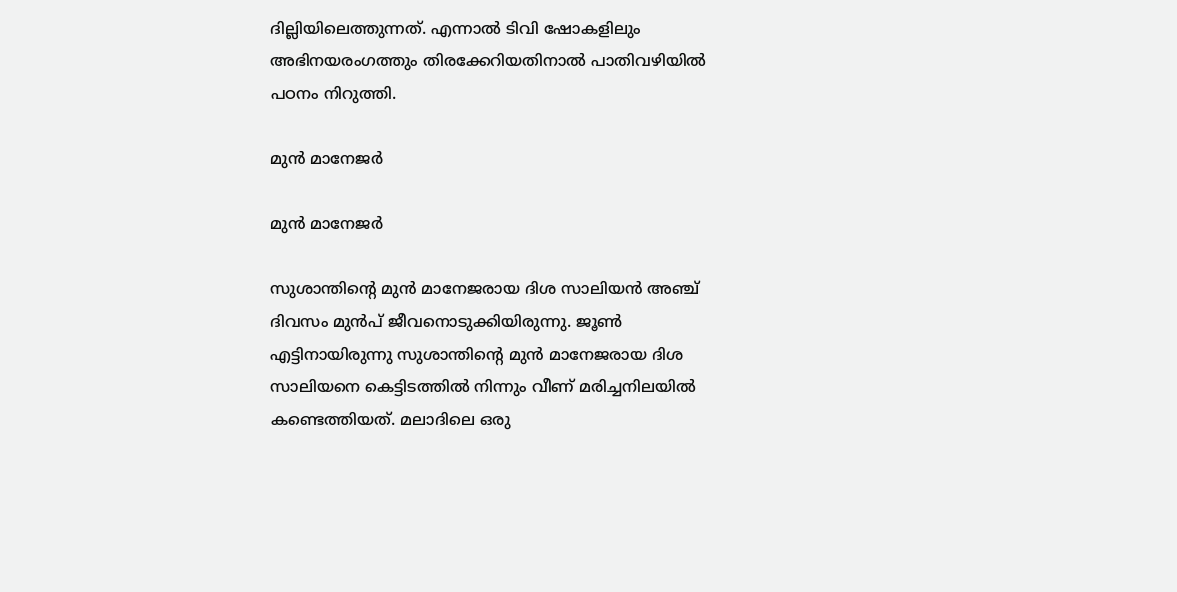ദില്ലിയിലെത്തുന്നത്. എന്നാല്‍ ടിവി ഷോകളിലും അഭിനയരംഗത്തും തിരക്കേറിയതിനാല്‍ പാതിവഴിയില്‍ പഠനം നിറുത്തി.

മുന്‍ മാനേജര്‍

മുന്‍ മാനേജര്‍

സുശാന്തിന്റെ മുന്‍ മാനേജരായ ദിശ സാലിയന്‍ അഞ്ച് ദിവസം മുന്‍പ് ജീവനൊടുക്കിയിരുന്നു. ജൂണ്‍ എട്ടിനായിരുന്നു സുശാന്തിന്റെ മുന്‍ മാനേജരായ ദിശ സാലിയനെ കെട്ടിടത്തില്‍ നിന്നും വീണ് മരിച്ചനിലയില്‍ കണ്ടെത്തിയത്. മലാദിലെ ഒരു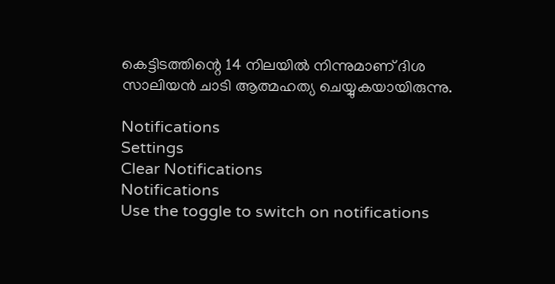കെട്ടിടത്തിന്റെ 14 നിലയില്‍ നിന്നുമാണ് ദിശ സാലിയന്‍ ചാടി ആത്മഹത്യ ചെയ്യുകയായിരുന്നു.

Notifications
Settings
Clear Notifications
Notifications
Use the toggle to switch on notifications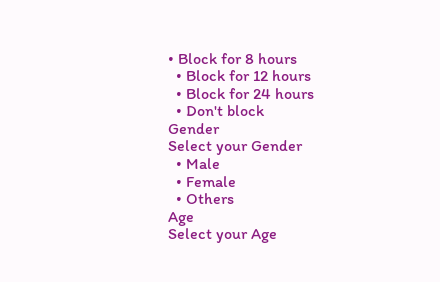• Block for 8 hours
  • Block for 12 hours
  • Block for 24 hours
  • Don't block
Gender
Select your Gender
  • Male
  • Female
  • Others
Age
Select your Age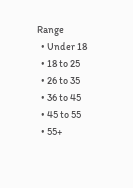Range
  • Under 18
  • 18 to 25
  • 26 to 35
  • 36 to 45
  • 45 to 55
  • 55+